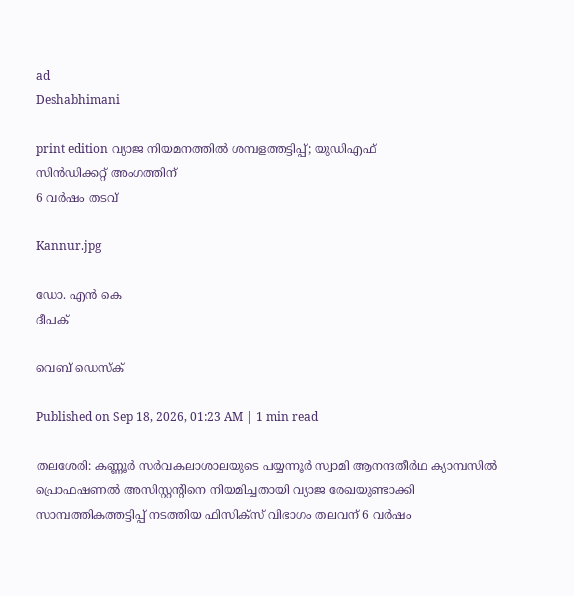ad
Deshabhimani

print edition വ്യാജ നിയമനത്തിൽ ശമ്പളത്തട്ടിപ്പ്‌; യുഡിഎഫ്‌
സിൻഡിക്കറ്റ് അംഗത്തിന്‌
6 വർഷം തടവ്‌

Kannur.jpg

ഡോ. എൻ കെ
ദീപക്‌

വെബ് ഡെസ്ക്

Published on Sep 18, 2026, 01:23 AM | 1 min read

തലശേരി: കണ്ണൂർ സർവകലാശാലയുടെ പയ്യന്നൂർ സ്വാമി ആനന്ദതീർഥ ക്യാമ്പസിൽ പ്രൊഫഷണൽ അസിസ്റ്റന്റിനെ നിയമിച്ചതായി വ്യാജ രേഖയുണ്ടാക്കി സാമ്പത്തികത്തട്ടിപ്പ്‌ നടത്തിയ ഫിസിക്‌സ്‌ വിഭാഗം തലവന്‌ 6 വർഷം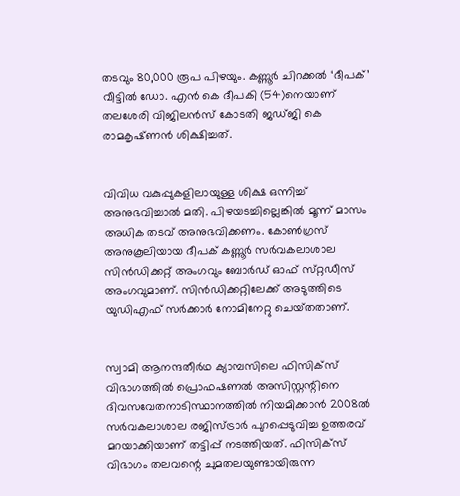തടവും 80,000 രൂപ പിഴയും. കണ്ണൂർ ചിറക്കൽ ‘ദീപക്‌’ വീട്ടിൽ ഡോ. എൻ കെ ദീപകി (54)നെയാണ്‌ തലശേരി വിജിലൻസ് കോടതി ജഡ്‌ജി കെ രാമകൃഷ്‌ണൻ ശിക്ഷിച്ചത്‌.


വിവിധ വകുപ്പുകളിലായുള്ള ശിക്ഷ ഒന്നിച്ച്‌ അനുഭവിച്ചാൽ മതി. പിഴയടച്ചില്ലെങ്കിൽ മൂന്ന്‌ മാസം അധിക തടവ്‌ അനുഭവിക്കണം. കോൺഗ്രസ്‌ അനുകൂലിയായ ദീപക്‌ കണ്ണൂർ സർവകലാശാല സിൻഡിക്കറ്റ്‌ അംഗവും ബോർഡ്‌ ഓഫ്‌ സ്‌റ്റഡീസ്‌ അംഗവുമാണ്‌. സിൻഡിക്കറ്റിലേക്ക്‌ അടുത്തിടെ യുഡിഎഫ്‌ സർക്കാർ നോമിനേറ്റു ചെയ്‌തതാണ്‌.


സ്വാമി ആനന്ദതീർഥ ക്യാമ്പസിലെ ഫിസിക്സ് വിഭാഗത്തിൽ പ്രൊഫഷണൽ അസിസ്റ്റന്റിനെ ദിവസവേതനാടിസ്ഥാനത്തിൽ നിയമിക്കാൻ 2008ൽ സർവകലാശാല രജിസ്ട്രാർ പുറപ്പെടുവിച്ച ഉത്തരവ്‌ മറയാക്കിയാണ്‌ തട്ടിപ്പ്‌ നടത്തിയത്‌. ഫിസിക്‌സ്‌ വിഭാഗം തലവന്റെ ചുമതലയുണ്ടായിരുന്ന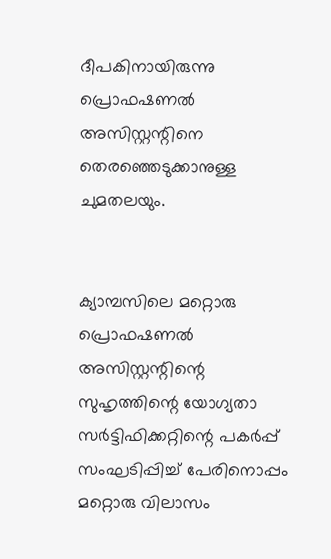ദീപകിനായിരുന്നു പ്രൊഫഷണൽ അസിസ്റ്റന്റിനെ തെരഞ്ഞെടുക്കാനുള്ള ചുമതലയും.


ക്യാമ്പസിലെ മറ്റൊരു പ്രൊഫഷണൽ അസിസ്റ്റന്റിന്റെ സുഹൃത്തിന്റെ യോഗ്യതാ സർട്ടിഫിക്കറ്റിന്റെ പകർപ്പ് സംഘടിപ്പിച്ച് പേരിനൊപ്പം മറ്റൊരു വിലാസം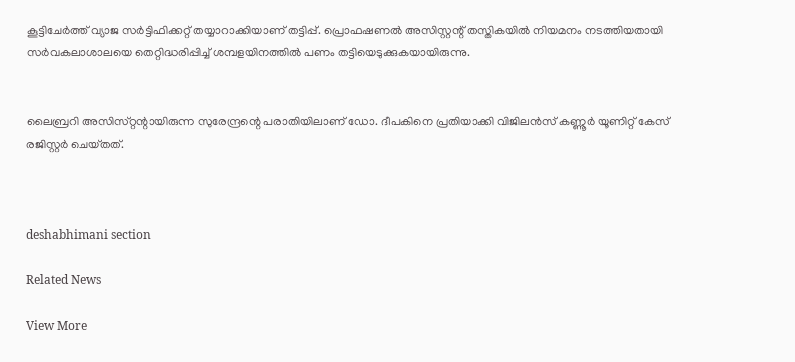കൂട്ടിചേർത്ത് വ്യാജ സർട്ടിഫിക്കറ്റ് തയ്യാറാക്കിയാണ്‌ തട്ടിപ്പ്‌. പ്രൊഫഷണൽ അസിസ്റ്റന്റ്‌ തസ്തികയിൽ നിയമനം നടത്തിയതായി സർവകലാശാലയെ തെറ്റിദ്ധരിപ്പിച്ച് ശമ്പളയിനത്തിൽ പണം തട്ടിയെടുക്കുകയായിരുന്നു.


ലൈബ്രറി അസിസ്‌റ്റന്റായിരുന്ന സുരേന്ദ്രന്റെ പരാതിയിലാണ്‌ ഡോ. ദീപകിനെ പ്രതിയാക്കി വിജിലൻസ് കണ്ണൂർ യൂണിറ്റ്‌ കേസ്‌ രജിസ്റ്റർ ചെയ്‌തത്‌.



deshabhimani section

Related News

View More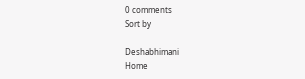0 comments
Sort by

Deshabhimani
Home